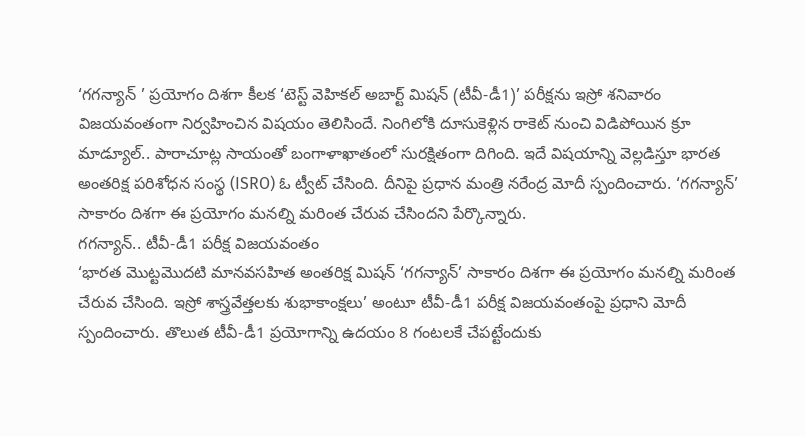‘గగన్యాన్ ’ ప్రయోగం దిశగా కీలక ‘టెస్ట్ వెహికల్ అబార్ట్ మిషన్ (టీవీ-డీ1)’ పరీక్షను ఇస్రో శనివారం విజయవంతంగా నిర్వహించిన విషయం తెలిసిందే. నింగిలోకి దూసుకెళ్లిన రాకెట్ నుంచి విడిపోయిన క్రూ మాడ్యూల్.. పారాచూట్ల సాయంతో బంగాళాఖాతంలో సురక్షితంగా దిగింది. ఇదే విషయాన్ని వెల్లడిస్తూ భారత అంతరిక్ష పరిశోధన సంస్థ (ISRO) ఓ ట్వీట్ చేసింది. దీనిపై ప్రధాన మంత్రి నరేంద్ర మోదీ స్పందించారు. ‘గగన్యాన్’ సాకారం దిశగా ఈ ప్రయోగం మనల్ని మరింత చేరువ చేసిందని పేర్కొన్నారు.
గగన్యాన్.. టీవీ-డీ1 పరీక్ష విజయవంతం
‘భారత మొట్టమొదటి మానవసహిత అంతరిక్ష మిషన్ ‘గగన్యాన్’ సాకారం దిశగా ఈ ప్రయోగం మనల్ని మరింత చేరువ చేసింది. ఇస్రో శాస్త్రవేత్తలకు శుభాకాంక్షలు’ అంటూ టీవీ-డీ1 పరీక్ష విజయవంతంపై ప్రధాని మోదీ స్పందించారు. తొలుత టీవీ-డీ1 ప్రయోగాన్ని ఉదయం 8 గంటలకే చేపట్టేందుకు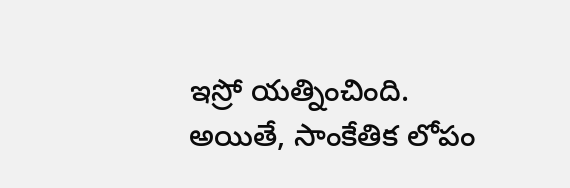ఇస్రో యత్నించింది. అయితే, సాంకేతిక లోపం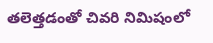తలెత్తడంతో చివరి నిమిషంలో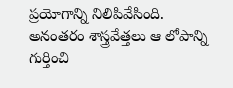ప్రయోగాన్ని నిలిపివేసింది. అనంతరం శాస్త్రవేత్తలు ఆ లోపాన్ని గుర్తించి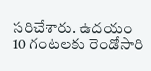సరిచేశారు. ఉదయం 10 గంటలకు రెండోసారి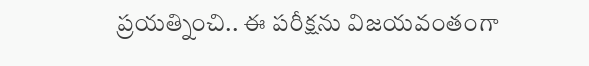ప్రయత్నించి.. ఈ పరీక్షను విజయవంతంగా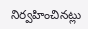నిర్వహించినట్లు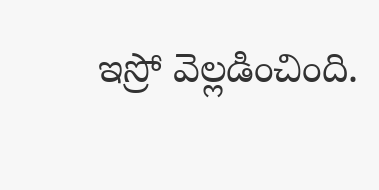ఇస్రో వెల్లడించింది.